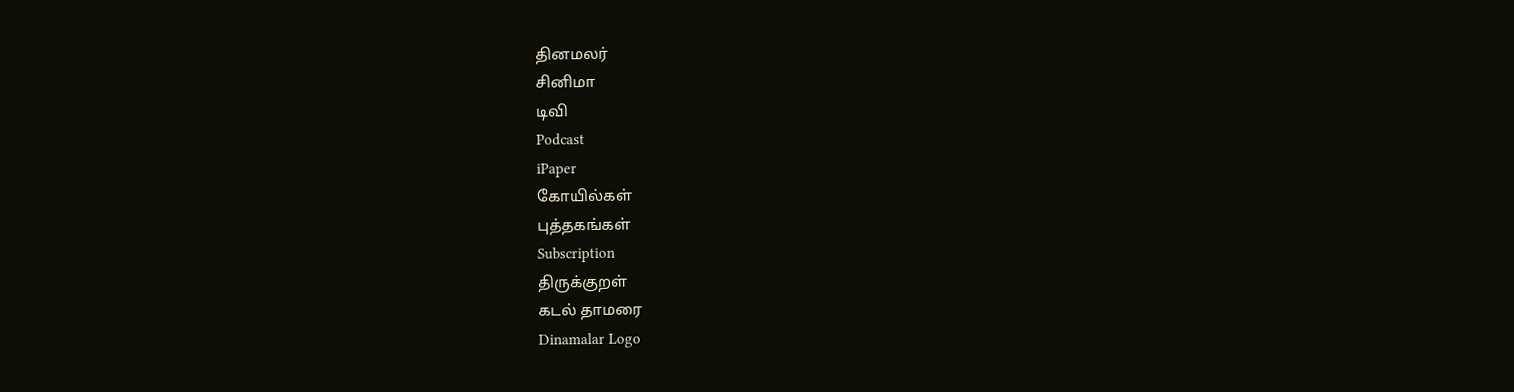தினமலர்
சினிமா
டிவி
Podcast
iPaper
கோயில்கள்
புத்தகங்கள்
Subscription
திருக்குறள்
கடல் தாமரை
Dinamalar Logo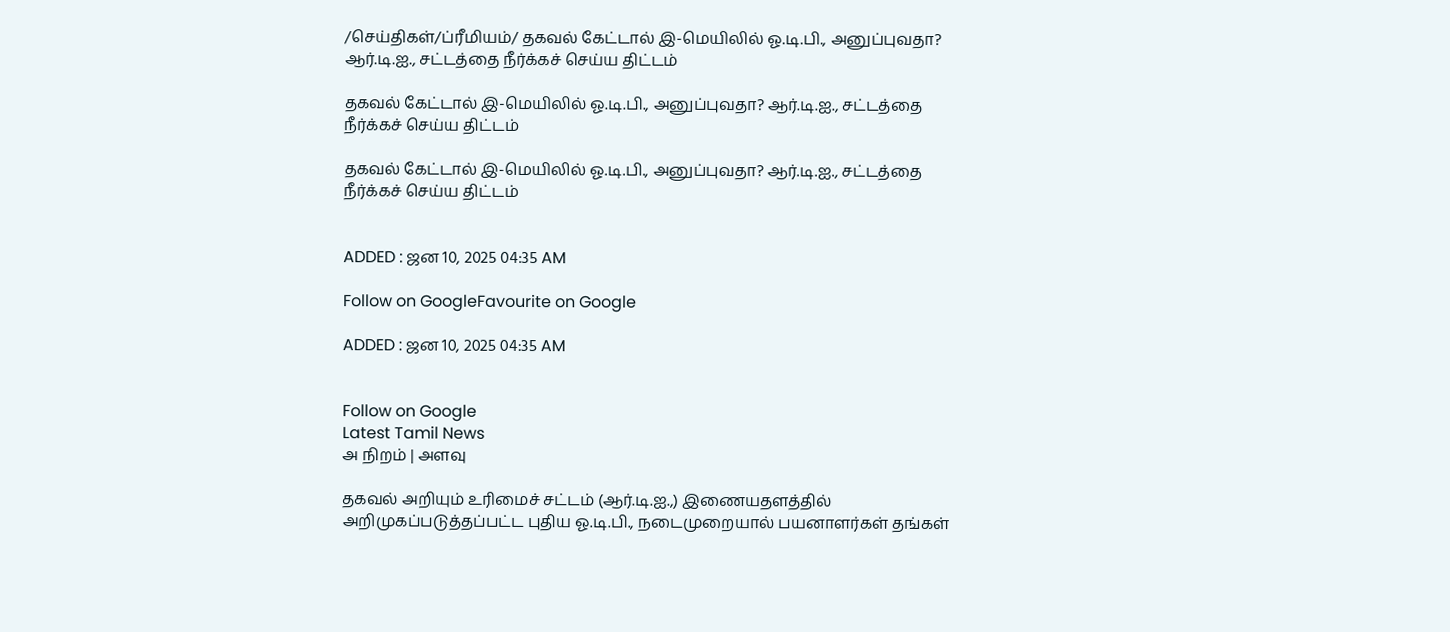/செய்திகள்/ப்ரீமியம்/ தகவல் கேட்டால் இ-மெயிலில் ஓ.டி.பி., அனுப்புவதா? ஆர்.டி.ஐ., சட்டத்தை நீர்க்கச் செய்ய திட்டம்

தகவல் கேட்டால் இ-மெயிலில் ஓ.டி.பி., அனுப்புவதா? ஆர்.டி.ஐ., சட்டத்தை நீர்க்கச் செய்ய திட்டம்

தகவல் கேட்டால் இ-மெயிலில் ஓ.டி.பி., அனுப்புவதா? ஆர்.டி.ஐ., சட்டத்தை நீர்க்கச் செய்ய திட்டம்


ADDED : ஜன 10, 2025 04:35 AM

Follow on GoogleFavourite on Google

ADDED : ஜன 10, 2025 04:35 AM


Follow on Google
Latest Tamil News
அ நிறம் | அளவு

தகவல் அறியும் உரிமைச் சட்டம் (ஆர்.டி.ஐ.,) இணையதளத்தில் அறிமுகப்படுத்தப்பட்ட புதிய ஓ.டி.பி., நடைமுறையால் பயனாளர்கள் தங்கள்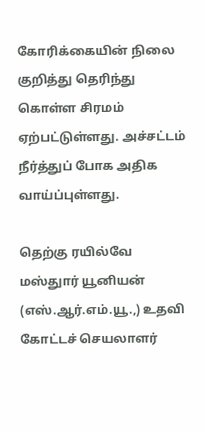கோரிக்கையின் நிலை குறித்து தெரிந்து கொள்ள சிரமம் ஏற்பட்டுள்ளது. அச்சட்டம் நீர்த்துப் போக அதிக வாய்ப்புள்ளது.

தெற்கு ரயில்வே மஸ்துார் யூனியன் (எஸ்.ஆர்.எம்.யூ.,) உதவி கோட்டச் செயலாளர்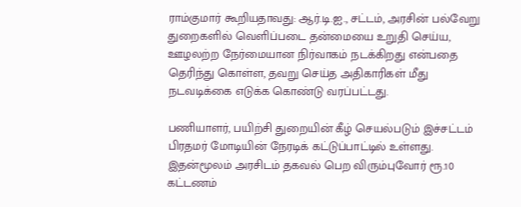ராம்குமார் கூறியதாவது: ஆர்.டி.ஐ., சட்டம், அரசின் பல்வேறு துறைகளில் வெளிப்படை தன்மையை உறுதி செய்ய, ஊழலற்ற நேர்மையான நிர்வாகம் நடக்கிறது என்பதை தெரிந்து கொள்ள, தவறு செய்த அதிகாரிகள் மீது நடவடிக்கை எடுக்க கொண்டு வரப்பட்டது.

பணியாளர், பயிற்சி துறையின் கீழ் செயல்படும் இச்சட்டம் பிரதமர் மோடியின் நேரடிக் கட்டுப்பாட்டில் உள்ளது. இதன்மூலம் அரசிடம் தகவல் பெற விரும்புவோர் ரூ.10 கட்டணம்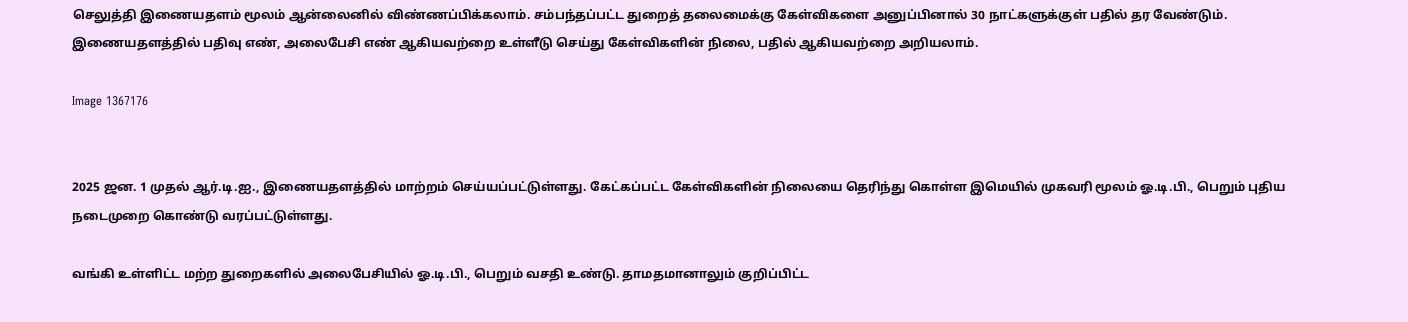செலுத்தி இணையதளம் மூலம் ஆன்லைனில் விண்ணப்பிக்கலாம். சம்பந்தப்பட்ட துறைத் தலைமைக்கு கேள்விகளை அனுப்பினால் 30 நாட்களுக்குள் பதில் தர வேண்டும். இணையதளத்தில் பதிவு எண், அலைபேசி எண் ஆகியவற்றை உள்ளீடு செய்து கேள்விகளின் நிலை, பதில் ஆகியவற்றை அறியலாம்.

Image 1367176


2025 ஜன. 1 முதல் ஆர்.டி.ஐ., இணையதளத்தில் மாற்றம் செய்யப்பட்டுள்ளது. கேட்கப்பட்ட கேள்விகளின் நிலையை தெரிந்து கொள்ள இமெயில் முகவரி மூலம் ஓ.டி.பி., பெறும் புதிய நடைமுறை கொண்டு வரப்பட்டுள்ளது.

வங்கி உள்ளிட்ட மற்ற துறைகளில் அலைபேசியில் ஓ.டி.பி., பெறும் வசதி உண்டு. தாமதமானாலும் குறிப்பிட்ட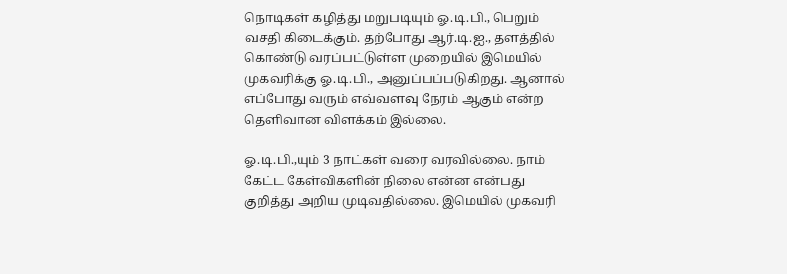நொடிகள் கழித்து மறுபடியும் ஓ.டி.பி., பெறும் வசதி கிடைக்கும். தற்போது ஆர்.டி.ஐ., தளத்தில் கொண்டு வரப்பட்டுள்ள முறையில் இமெயில் முகவரிக்கு ஓ.டி.பி., அனுப்பப்படுகிறது. ஆனால் எப்போது வரும் எவ்வளவு நேரம் ஆகும் என்ற தெளிவான விளக்கம் இல்லை.

ஓ.டி.பி.,யும் 3 நாட்கள் வரை வரவில்லை. நாம் கேட்ட கேள்விகளின் நிலை என்ன என்பது குறித்து அறிய முடிவதில்லை. இமெயில் முகவரி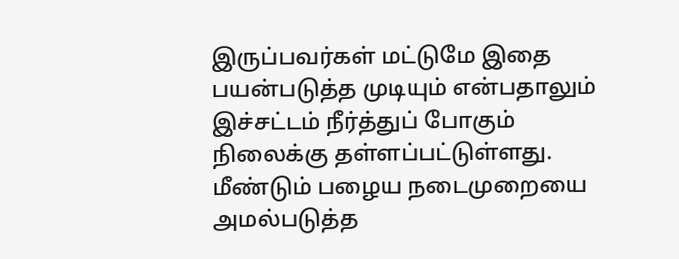இருப்பவர்கள் மட்டுமே இதை பயன்படுத்த முடியும் என்பதாலும் இச்சட்டம் நீர்த்துப் போகும் நிலைக்கு தள்ளப்பட்டுள்ளது. மீண்டும் பழைய நடைமுறையை அமல்படுத்த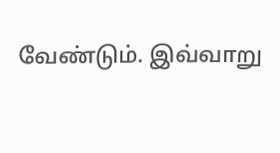வேண்டும். இவ்வாறு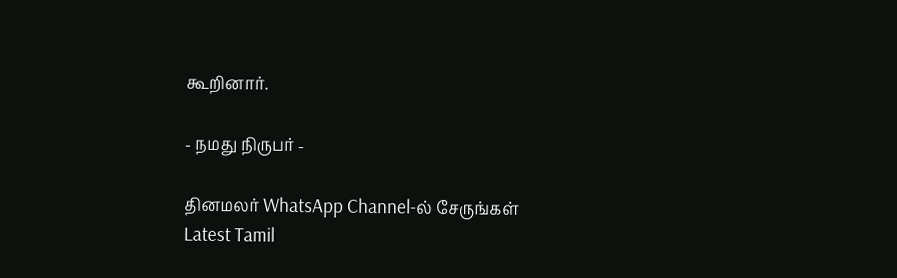கூறினார்.

- நமது நிருபர் -

தினமலர் WhatsApp Channel-ல் சேருங்கள்
Latest Tamil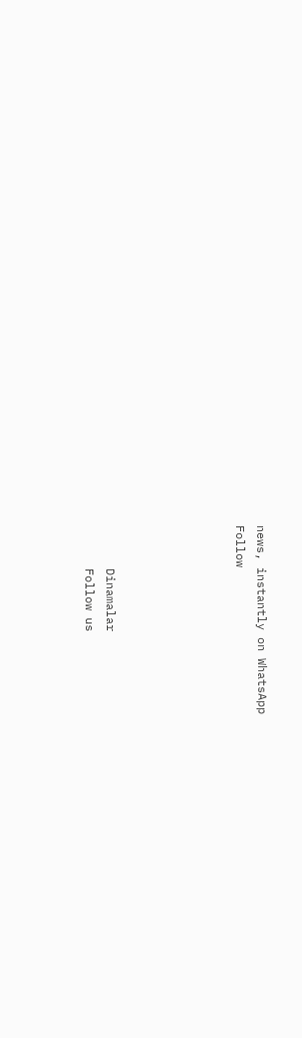news, instantly on WhatsApp
Follow





      Dinamalar
      Follow us